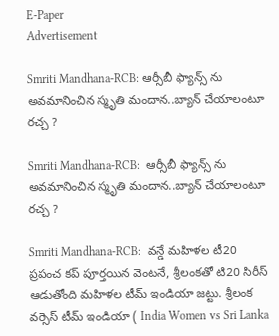E-Paper
Advertisement

Smriti Mandhana-RCB: ఆర్సీబీ ఫ్యాన్స్ ను అవ‌మానించిన స్మృతి మందాన..బ్యాన్ చేయాలంటూ రచ్చ ?

Smriti Mandhana-RCB:  ఆర్సీబీ ఫ్యాన్స్ ను అవ‌మానించిన స్మృతి మందాన..బ్యాన్ చేయాలంటూ రచ్చ ?

Smriti Mandhana-RCB:  వన్డే మహిళల టీ20 ప్రపంచ కప్ పూర్తయిన వెంటనే, శ్రీలంకతో టి20 సిరీస్ ఆడుతోంది మహిళల టీమ్ ఇండియా జట్టు. శ్రీలంక వర్సెస్ టీమ్ ఇండియా ( India Women vs Sri Lanka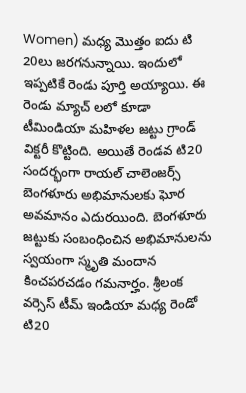Women) మధ్య మొత్తం ఐదు టి 20లు జరగనున్నాయి. ఇందులో ఇప్పటికే రెండు పూర్తి అయ్యాయి. ఈ రెండు మ్యాచ్ ల‌లో కూడా టీమిండియా మహిళల జట్టు గ్రాండ్ విక్టరీ కొట్టింది. అయితే రెండవ టి20 సందర్భంగా రాయల్ చాలెంజర్స్ బెంగళూరు అభిమానులకు ఘోర అవమానం ఎదురయింది. బెంగళూరు జట్టుకు సంబంధించిన అభిమానులను స్వయంగా స్మృతి మందాన కించపరచడం గమనార్హం. శ్రీలంక వర్సెస్ టీమ్ ఇండియా మధ్య రెండో టి20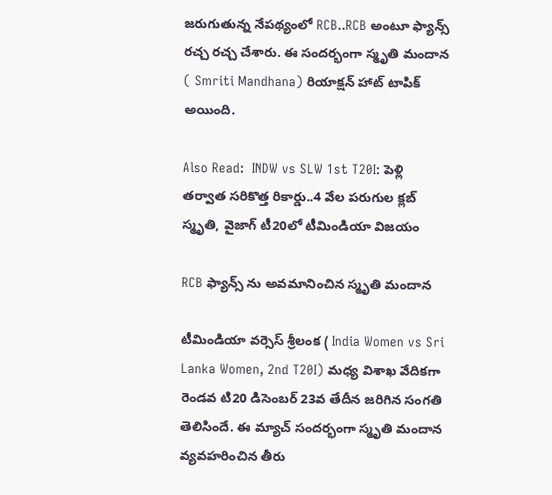జరుగుతున్న నేపథ్యంలో RCB..RCB అంటూ ఫ్యాన్స్ రచ్చ రచ్చ చేశారు. ఈ సందర్భంగా స్మృతి మందాన ( Smriti Mandhana) రియాక్షన్ హాట్ టాపిక్ అయింది.

Also Read:  INDW vs SLW 1st T20I: పెళ్లి త‌ర్వాత స‌రికొత్త రికార్డు..4 వేల ప‌రుగుల క్ల‌బ్ స్మృతి, వైజాగ్ టీ20లో టీమిండియా విజ‌యం

RCB ఫ్యాన్స్ ను అవమానించిన స్మృతి మందాన

టీమిండియా వర్సెస్ శ్రీలంక ( India Women vs Sri Lanka Women, 2nd T20I) మధ్య విశాఖ వేదికగా రెండవ టి20 డిసెంబర్ 23వ తేదీన జరిగిన సంగతి తెలిసిందే. ఈ మ్యాచ్ సందర్భంగా స్మృతి మందాన వ్యవహరించిన తీరు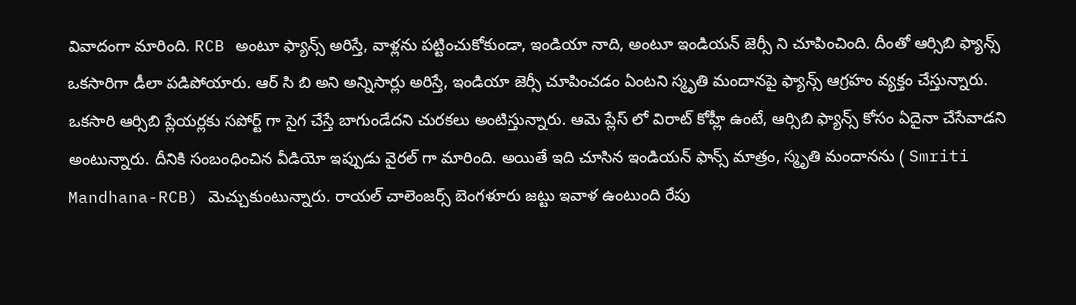వివాదంగా మారింది. RCB అంటూ ఫ్యాన్స్ అరిస్తే, వాళ్లను పట్టించుకోకుండా, ఇండియా నాది, అంటూ ఇండియన్ జెర్సీ ని చూపించింది. దీంతో ఆర్సిబి ఫ్యాన్స్ ఒకసారిగా డీలా పడిపోయారు. ఆర్ సి బి అని అన్నిసార్లు అరిస్తే, ఇండియా జెర్సీ చూపించడం ఏంటని స్మృతి మందానపై ఫ్యాన్స్ ఆగ్రహం వ్యక్తం చేస్తున్నారు. ఒకసారి ఆర్సిబి ప్లేయర్లకు సపోర్ట్ గా సైగ చేస్తే బాగుండేదని చురకలు అంటిస్తున్నారు. ఆమె ప్లేస్ లో విరాట్ కోహ్లీ ఉంటే, ఆర్సిబి ఫ్యాన్స్ కోసం ఏదైనా చేసేవాడని అంటున్నారు. దీనికి సంబంధించిన వీడియో ఇప్పుడు వైరల్ గా మారింది. అయితే ఇది చూసిన ఇండియన్ ఫాన్స్ మాత్రం, స్మృతి మందానను ( Smriti Mandhana-RCB) మెచ్చుకుంటున్నారు. రాయల్ చాలెంజర్స్ బెంగళూరు జట్టు ఇవాళ ఉంటుంది రేపు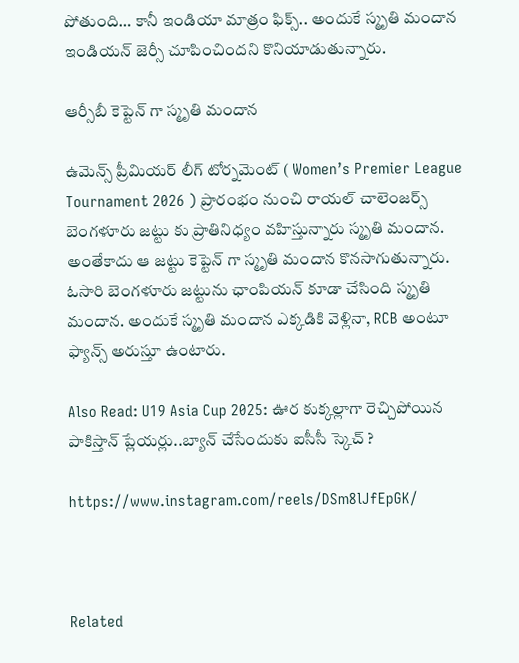పోతుంది… కానీ ఇండియా మాత్రం ఫిక్స్.. అందుకే స్మృతి మందాన ఇండియన్ జెర్సీ చూపించిందని కొనియాడుతున్నారు.

ఆర్సీబీ కెప్టెన్ గా స్మృతి మందాన‌

ఉమెన్స్ ప్రీమియర్ లీగ్ టోర్నమెంట్ ( Women’s Premier League Tournament 2026 ) ప్రారంభం నుంచి రాయల్ చాలెంజర్స్ బెంగళూరు జట్టు కు ప్రాతినిధ్యం వహిస్తున్నారు స్మృతి మందాన. అంతేకాదు ఆ జట్టు కెప్టెన్ గా స్మృతి మందాన కొనసాగుతున్నారు. ఓసారి బెంగళూరు జట్టును ఛాంపియన్ కూడా చేసింది స్మృతి మందాన. అందుకే స్మృతి మందాన ఎక్కడికి వెళ్లినా, RCB అంటూ ఫ్యాన్స్ అరుస్తూ ఉంటారు.

Also Read: U19 Asia Cup 2025: ఊర కుక్క‌ల్లాగా రెచ్చిపోయిన పాకిస్తాన్ ప్లేయ‌ర్లు..బ్యాన్ చేసేందుకు ఐసీసీ స్కెచ్ ?

https://www.instagram.com/reels/DSm8lJfEpGK/



Related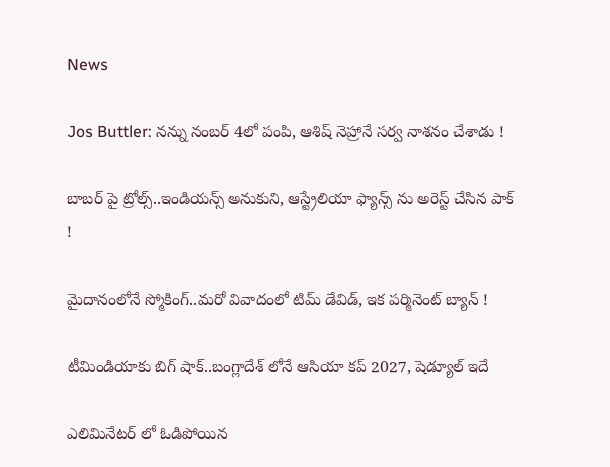News

Jos Buttler: న‌న్ను నంబ‌ర్ 4లో పంపి, ఆశిష్ నెహ్రానే స‌ర్వ నాశ‌నం చేశాడు !

బాబ‌ర్ పై ట్రోల్స్‌..ఇండియ‌న్స్ అనుకుని, ఆస్ట్రేలియా ఫ్యాన్స్ ను అరెస్ట్ చేసిన పాక్ !

మైదానంలోనే స్మోకింగ్..మ‌రో వివాదంలో టిమ్ డేవిడ్, ఇక ప‌ర్మినెంట్ బ్యాన్ !

టీమిండియాకు బిగ్ షాక్‌..బంగ్లాదేశ్ లోనే ఆసియా కప్ 2027, షెడ్యూల్ ఇదే

ఎలిమినేట‌ర్ లో ఓడిపోయిన‌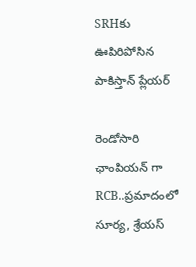SRHకు ఊపిరిపోసిన పాకిస్తాన్ ప్లేయ‌ర్

రెండోసారి ఛాంపియ‌న్ గా RCB..ప్ర‌మాదంలో సూర్య‌, శ్రేయ‌స్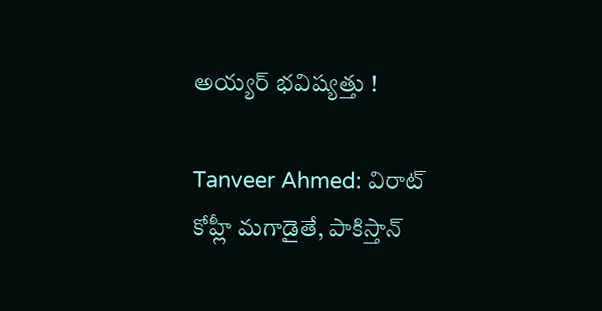అయ్య‌ర్ భ‌విష్య‌త్తు !

Tanveer Ahmed: విరాట్ కోహ్లీ మ‌గాడైతే, పాకిస్తాన్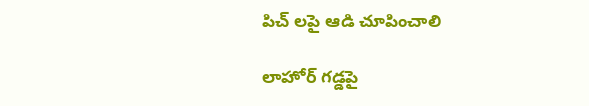పిచ్ ల‌పై ఆడి చూపించాలి

లాహోర్ గ‌డ్డ‌పై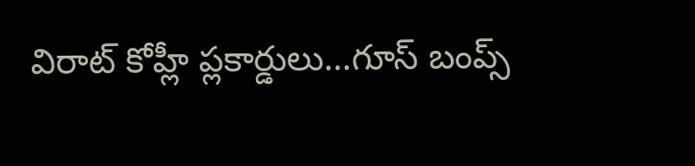విరాట్ కోహ్లీ ప్లకార్డులు…గూస్ బంప్స్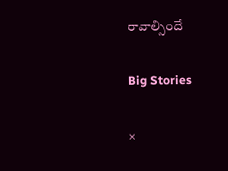రావాల్సిందే

Big Stories

×